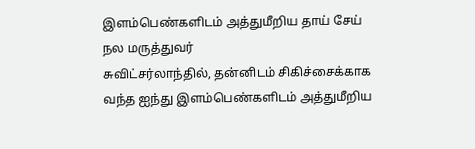இளம்பெண்களிடம் அத்துமீறிய தாய் சேய் நல மருத்துவர்
சுவிட்சர்லாந்தில், தன்னிடம் சிகிச்சைக்காக வந்த ஐந்து இளம்பெண்களிடம் அத்துமீறிய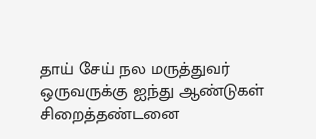தாய் சேய் நல மருத்துவர் ஒருவருக்கு ஐந்து ஆண்டுகள் சிறைத்தண்டனை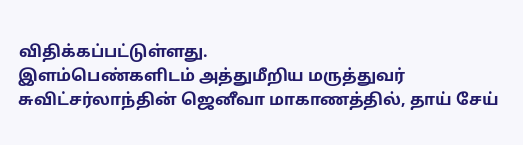விதிக்கப்பட்டுள்ளது.
இளம்பெண்களிடம் அத்துமீறிய மருத்துவர்
சுவிட்சர்லாந்தின் ஜெனீவா மாகாணத்தில், தாய் சேய்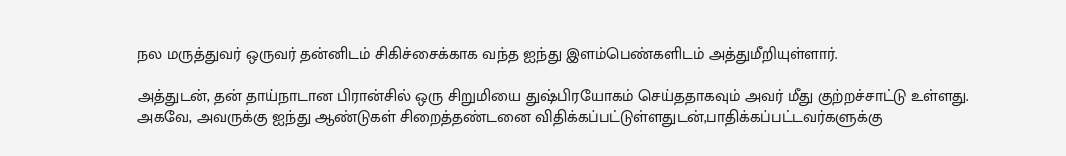நல மருத்துவர் ஒருவர் தன்னிடம் சிகிச்சைக்காக வந்த ஐந்து இளம்பெண்களிடம் அத்துமீறியுள்ளார்.

அத்துடன், தன் தாய்நாடான பிரான்சில் ஒரு சிறுமியை துஷ்பிரயோகம் செய்ததாகவும் அவர் மீது குற்றச்சாட்டு உள்ளது.
அகவே, அவருக்கு ஐந்து ஆண்டுகள் சிறைத்தண்டனை விதிக்கப்பட்டுள்ளதுடன்,பாதிக்கப்பட்டவர்களுக்கு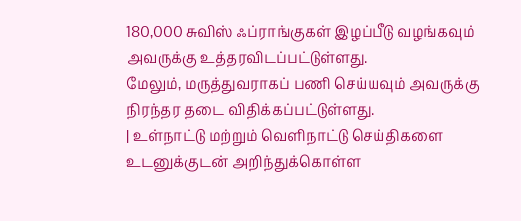180,000 சுவிஸ் ஃப்ராங்குகள் இழப்பீடு வழங்கவும் அவருக்கு உத்தரவிடப்பட்டுள்ளது.
மேலும், மருத்துவராகப் பணி செய்யவும் அவருக்கு நிரந்தர தடை விதிக்கப்பட்டுள்ளது.
| உள்நாட்டு மற்றும் வெளிநாட்டு செய்திகளை உடனுக்குடன் அறிந்துக்கொள்ள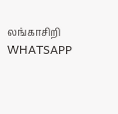லங்காசிறி WHATSAPP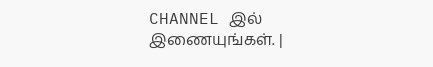CHANNEL இல் இணையுங்கள். |